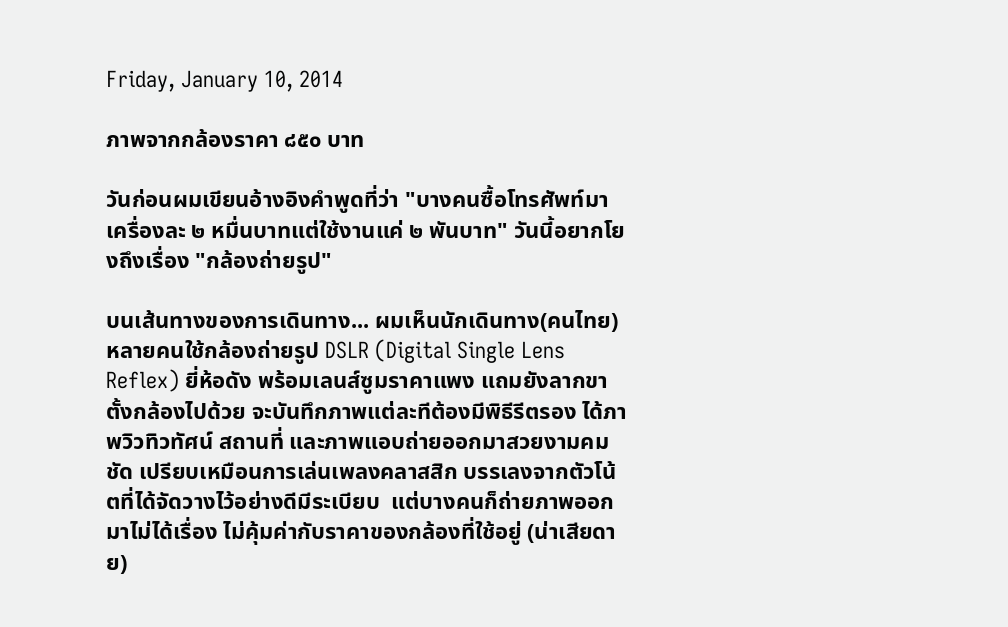Friday, January 10, 2014

ภาพจากกล้องราคา ๘๕๐ บาท

วันก่อนผมเขียนอ้างอิงคำพูดที่ว่า "บางคนซื้อโทรศัพท์มาเครื่องละ ๒ หมื่นบาทแต่ใช้งานแค่ ๒ พันบาท" วันนี้อยากโยงถึงเรื่อง "กล้องถ่ายรูป"

บนเส้นทางของการเดินทาง... ผมเห็นนักเดินทาง(คนไทย)หลายคนใช้กล้องถ่ายรูป DSLR (Digital Single Lens Reflex) ยี่ห้อดัง พร้อมเลนส์ซูมราคาแพง แถมยังลากขาตั้งกล้องไปด้วย จะบันทึกภาพแต่ละทีต้องมีพิธีรีตรอง ได้ภาพวิวทิวทัศน์ สถานที่ และภาพแอบถ่ายออกมาสวยงามคมชัด เปรียบเหมือนการเล่นเพลงคลาสสิก บรรเลงจากตัวโน้ตที่ได้จัดวางไว้อย่างดีมีระเบียบ  แต่บางคนก็ถ่ายภาพออกมาไม่ได้เรื่อง ไม่คุ้มค่ากับราคาของกล้องที่ใช้อยู่ (น่าเสียดาย)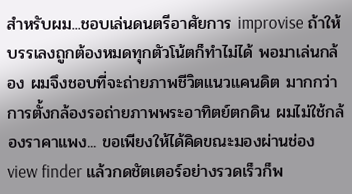สำหรับผม...ชอบเล่นดนตรีอาศัยการ improvise ถ้าให้บรรเลงถูกต้องหมดทุกตัวโน้ตก็ทำไม่ได้ พอมาเล่นกล้อง ผมจึงชอบที่จะถ่ายภาพชีวิตแนวแคนดิต มากกว่าการตั้งกล้องรอถ่ายภาพพระอาทิตย์ตกดิน ผมไม่ใช้กล้องราคาแพง... ขอเพียงให้ได้คิดขณะมองผ่านช่อง view finder แล้วกดชัตเตอร์อย่างรวดเร็วก็พ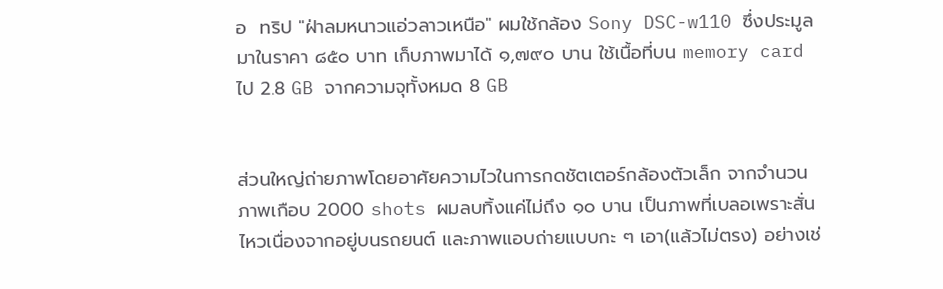อ  ทริป "ฝ่าลมหนาวแอ่วลาวเหนือ" ผมใช้กล้อง Sony DSC-w110 ซึ่งประมูลมาในราคา ๘๕๐ บาท เก็บภาพมาได้ ๑,๗๙๐ บาน ใช้เนื้อที่บน memory card ไป 2.8 GB จากความจุทั้งหมด 8 GB


ส่วนใหญ่ถ่ายภาพโดยอาศัยความไวในการกดชัตเตอร์กล้องตัวเล็ก จากจำนวนภาพเกือบ 2000 shots ผมลบทิ้งแค่ไม่ถึง ๑๐ บาน เป็นภาพที่เบลอเพราะสั่นไหวเนื่องจากอยู่บนรถยนต์ และภาพแอบถ่ายแบบกะ ๆ เอา(แล้วไม่ตรง) อย่างเช่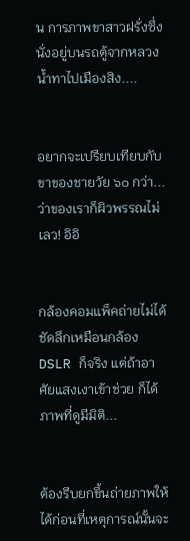น การภาพขาสาวฝรั่งซึ่งนั่งอยู่บนรถตู้จากหลวงน้ำทาไปเมืองสิง....


อยากจะเปรียบเทียบกับขาของชายวัย ๖๐ กว่า...ว่าของเราก็ผิวพรรณไม่เลว! อิอิ


กล้องคอมแพ็คถ่ายไม่ได้ชัดลึกเหมือนกล้อง DSLR ก็จริง แต่ถ้าอาศัยแสงเงาเข้าช่วย ก็ได้ภาพที่ดูมีมิติ...


ต้องรีบยกขึ้นถ่ายภาพให้ได้ก่อนที่เหตุการณ์นั้นจะ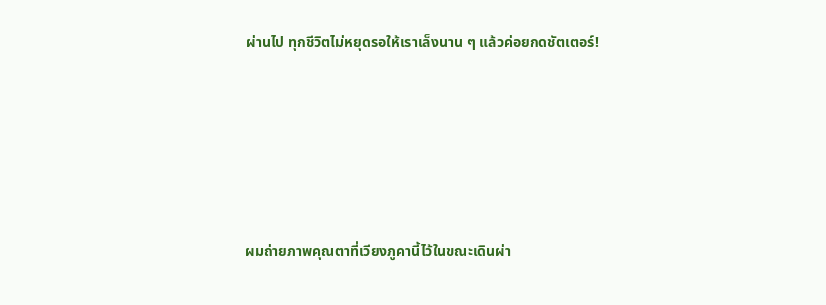ผ่านไป ทุกชีวิตไม่หยุดรอให้เราเล็งนาน ๆ แล้วค่อยกดชัตเตอร์!







ผมถ่ายภาพคุณตาที่เวียงภูคานี้ไว้ในขณะเดินผ่า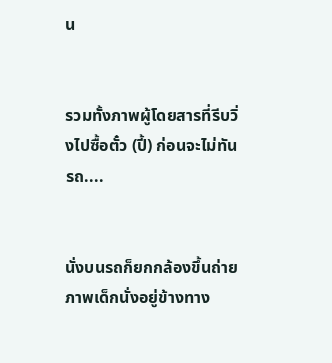น


รวมทั้งภาพผู้โดยสารที่รีบวิ่งไปซื้อตั๋ว (ปี้) ก่อนจะไม่ทันรถ....


นั่งบนรถก็ยกกล้องขึ้นถ่ายภาพเด็กนั่งอยู่ข้างทาง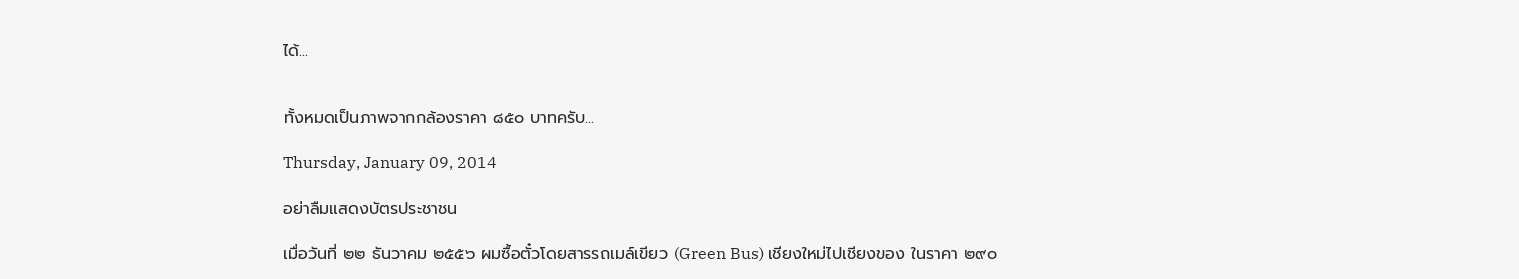ได้...


ทั้งหมดเป็นภาพจากกล้องราคา ๘๕๐ บาทครับ...

Thursday, January 09, 2014

อย่าลืมแสดงบัตรประชาชน

เมื่อวันที่ ๒๒ ธันวาคม ๒๕๕๖ ผมซื้อตั๋วโดยสารรถเมล์เขียว (Green Bus) เชียงใหม่ไปเชียงของ ในราคา ๒๙๐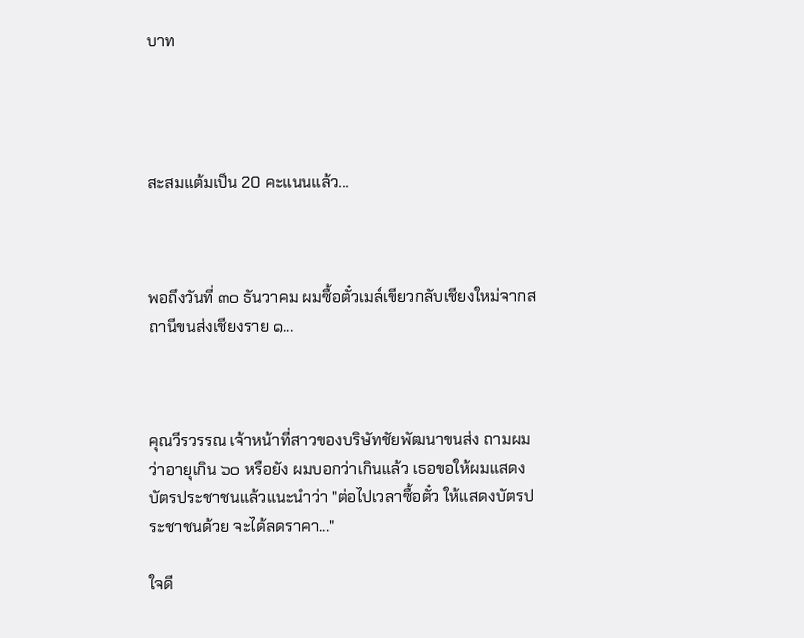บาท




สะสมแต้มเป็น 20 คะแนนแล้ว...



พอถึงวันที่ ๓๐ ธันวาคม ผมซื้อตั๋วเมล์เขียวกลับเชียงใหม่จากสถานีขนส่งเชียงราย ๑...



คุณวีรวรรณ เจ้าหน้าที่สาวของบริษัทชัยพัฒนาขนส่ง ถามผมว่าอายุเกิน ๖๐ หรือยัง ผมบอกว่าเกินแล้ว เธอขอให้ผมแสดงบัตรประชาชนแล้วแนะนำว่า "ต่อไปเวลาซื้อตั๋ว ให้แสดงบัตรประชาชนด้วย จะได้ลดราคา..."

ใจดี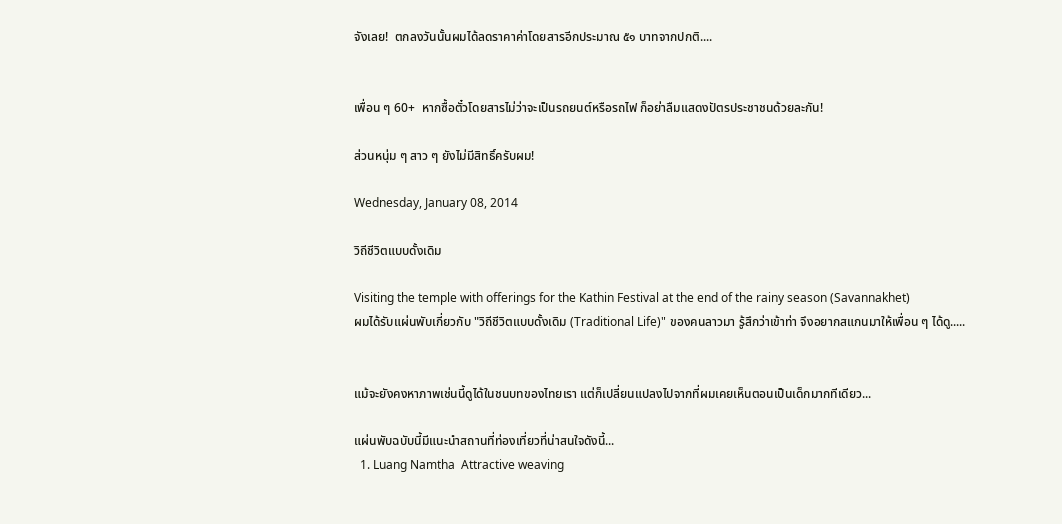จังเลย!  ตกลงวันนั้นผมได้ลดราคาค่าโดยสารอีกประมาณ ๕๑ บาทจากปกติ....


เพื่อน ๆ 60+  หากซื้อตั๋วโดยสารไม่ว่าจะเป็นรถยนต์หรือรถไฟ ก็อย่าลืมแสดงปัตรประชาชนด้วยละกัน!

ส่วนหนุ่ม ๆ สาว ๆ ยังไม่มีสิทธิ์ครับผม!

Wednesday, January 08, 2014

วิถีชีวิตแบบดั้งเดิม

Visiting the temple with offerings for the Kathin Festival at the end of the rainy season (Savannakhet)
ผมได้รับแผ่นพับเกี่ยวกับ "วิถีชีวิตแบบดั้งเดิม (Traditional Life)" ของคนลาวมา รู้สึกว่าเข้าท่า จึงอยากสแกนมาให้เพื่อน ๆ ได้ดู.....


แม้จะยังคงหาภาพเช่นนี้ดูได้ในชนบทของไทยเรา แต่ก็เปลี่ยนแปลงไปจากที่ผมเคยเห็นตอนเป็นเด็กมากทีเดียว...

แผ่นพับฉบับนี้มีแนะนำสถานที่ท่องเที่ยวที่น่าสนใจดังนี้...
  1. Luang Namtha  Attractive weaving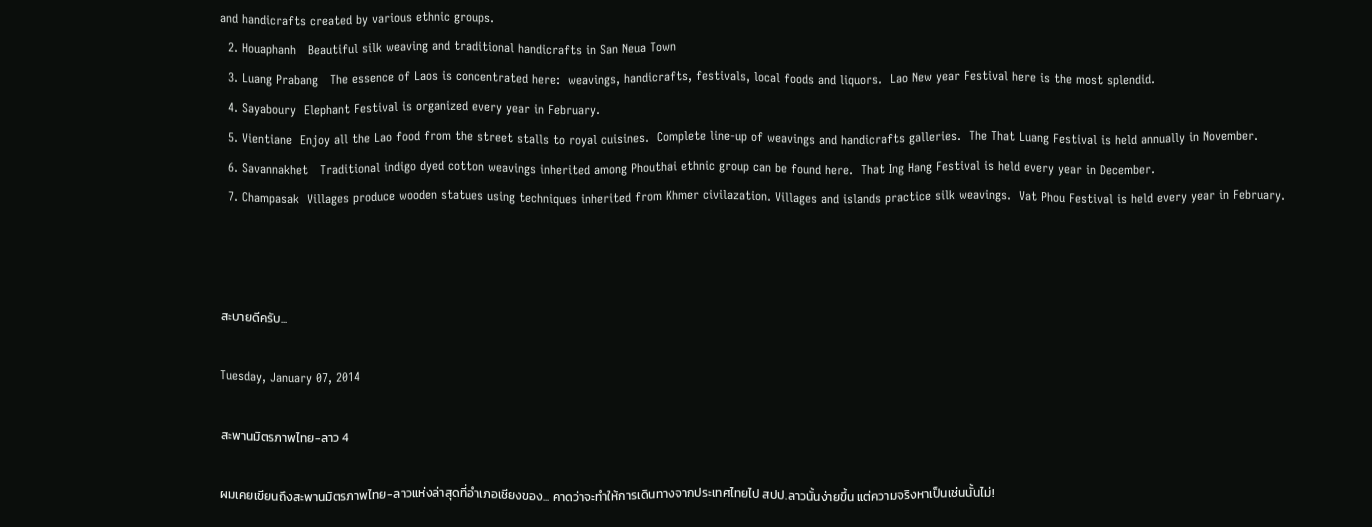and handicrafts created by various ethnic groups.
  2. Houaphanh   Beautiful silk weaving and traditional handicrafts in San Neua Town
  3. Luang Prabang   The essence of Laos is concentrated here:  weavings, handicrafts, festivals, local foods and liquors.  Lao New year Festival here is the most splendid.
  4. Sayaboury  Elephant Festival is organized every year in February.
  5. Vientiane  Enjoy all the Lao food from the street stalls to royal cuisines.  Complete line-up of weavings and handicrafts galleries.  The That Luang Festival is held annually in November.
  6. Savannakhet   Traditional indigo dyed cotton weavings inherited among Phouthai ethnic group can be found here.  That Ing Hang Festival is held every year in December.
  7. Champasak  Villages produce wooden statues using techniques inherited from Khmer civilazation. Villages and islands practice silk weavings.  Vat Phou Festival is held every year in February.



สะบายดีครับ...

Tuesday, January 07, 2014

สะพานมิตรภาพไทย-ลาว 4

ผมเคยเขียนถึงสะพานมิตรภาพไทย-ลาวแห่งล่าสุดที่อำเภอเชียงของ... คาดว่าจะทำให้การเดินทางจากประเทศไทยไป สปป.ลาวนั้นง่ายขึ้น แต่ความจริงหาเป็นเช่นนั้นไม่!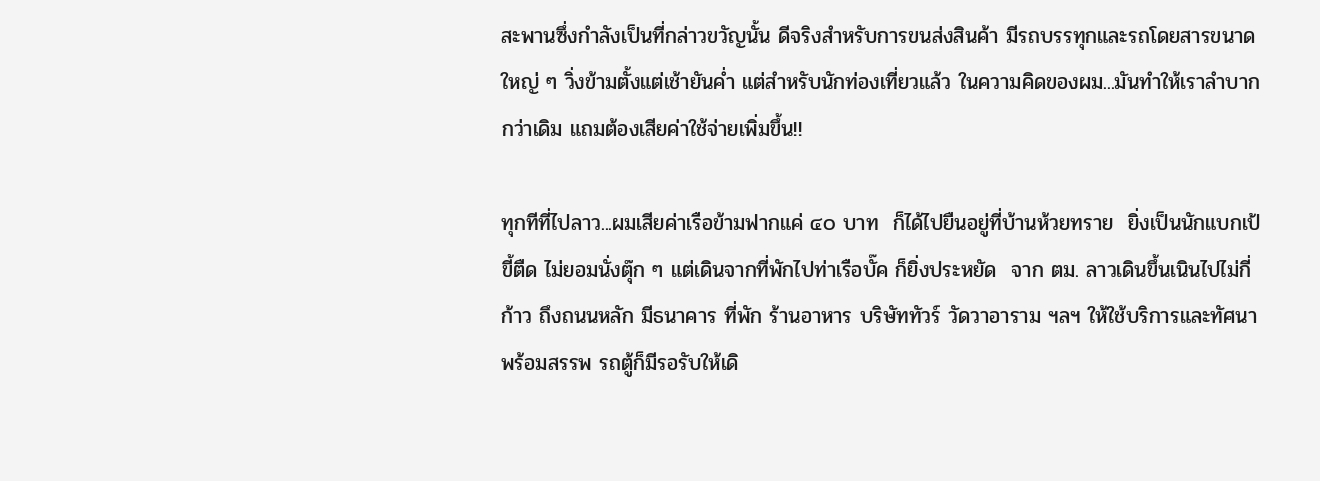สะพานซึ่งกำลังเป็นที่กล่าวขวัญนั้น ดีจริงสำหรับการขนส่งสินค้า มีรถบรรทุกและรถโดยสารขนาดใหญ่ ๆ วิ่งข้ามตั้งแต่เช้ายันค่ำ แต่สำหรับนักท่องเที่ยวแล้ว ในความคิดของผม...มันทำให้เราลำบากกว่าเดิม แถมต้องเสียค่าใช้จ่ายเพิ่มขึ้น!!

ทุกทีที่ไปลาว...ผมเสียค่าเรือข้ามฟากแค่ ๔๐ บาท  ก็ได้ไปยืนอยู่ที่บ้านห้วยทราย  ยิ่งเป็นนักแบกเป้ขี้ตืด ไม่ยอมนั่งตุ๊ก ๆ แต่เดินจากที่พักไปท่าเรือบั๊ค ก็ยิ่งประหยัด  จาก ตม. ลาวเดินขึ้นเนินไปไม่กี่ก้าว ถึงถนนหลัก มีธนาคาร ที่พัก ร้านอาหาร บริษัททัวร์ วัดวาอาราม ฯลฯ ให้ใช้บริการและทัศนาพร้อมสรรพ รถตู้ก็มีรอรับให้เดิ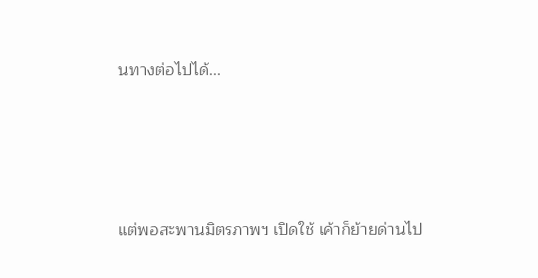นทางต่อไปได้...




แต่พอสะพานมิตรภาพฯ เปิดใช้ เค้าก็ย้ายด่านไป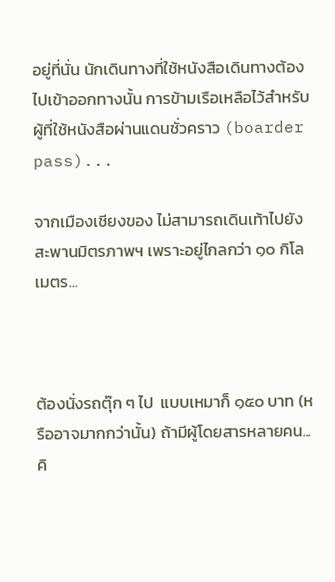อยู่ที่นั่น นักเดินทางที่ใช้หนังสือเดินทางต้องไปเข้าออกทางนั้น การข้ามเรือเหลือไว้สำหรับผู้ที่ใช้หนังสือผ่านแดนชั่วคราว (boarder pass)...

จากเมืองเชียงของ ไม่สามารถเดินเท้าไปยังสะพานมิตรภาพฯ เพราะอยู่ไกลกว่า ๑๐ กิโลเมตร...



ต้องนั่งรถตุ๊ก ๆ ไป  แบบเหมาก็ ๑๕๐ บาท (หรืออาจมากกว่านั้น) ถ้ามีผู้โดยสารหลายคน...คิ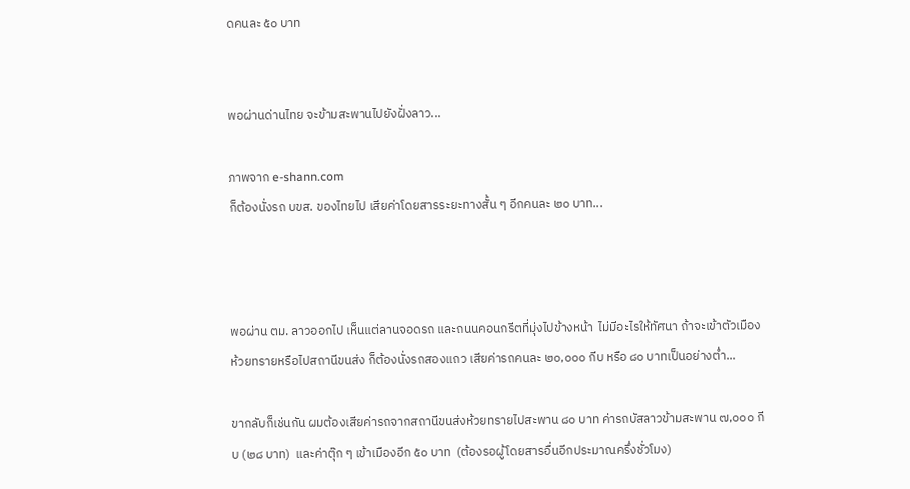ดคนละ ๕๐ บาท


พอผ่านด่านไทย จะข้ามสะพานไปยังฝั่งลาว...

ภาพจาก e-shann.com
ก็ต้องนั่งรถ บขส. ของไทยไป เสียค่าโดยสารระยะทางสั้น ๆ อีกคนละ ๒๐ บาท...



พอผ่าน ตม. ลาวออกไป เห็นแต่ลานจอดรถ และถนนคอนกรีตที่มุ่งไปข้างหน้า  ไม่มีอะไรให้ทัศนา ถ้าจะเข้าตัวเมืองห้วยทรายหรือไปสถานีขนส่ง ก็ต้องนั่งรถสองแถว เสียค่ารถคนละ ๒๐,๐๐๐ กีบ หรือ ๘๐ บาทเป็นอย่างต่ำ...

ขากลับก็เช่นกัน ผมต้องเสียค่ารถจากสถานีขนส่งห้วยทรายไปสะพาน ๘๐ บาท ค่ารถบัสลาวข้ามสะพาน ๗,๐๐๐ กีบ (๒๘ บาท)  และค่าตุ๊ก ๆ เข้าเมืองอีก ๕๐ บาท  (ต้องรอผู้โดยสารอื่นอีกประมาณครึ่งชั่วโมง)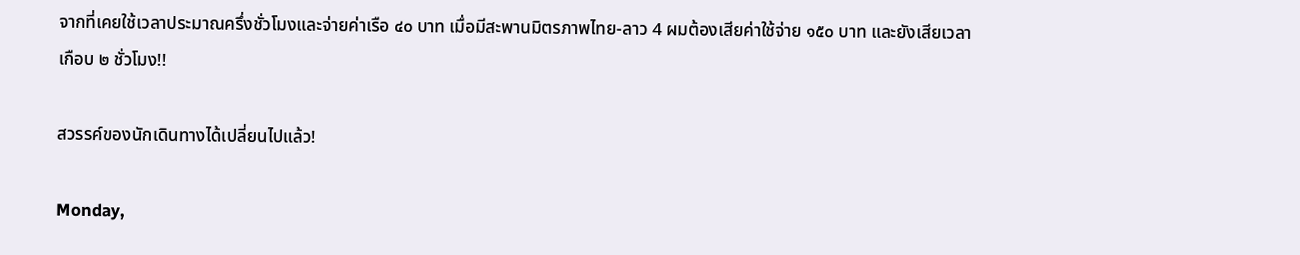จากที่เคยใช้เวลาประมาณครึ่งชั่วโมงและจ่ายค่าเรือ ๔๐ บาท เมื่อมีสะพานมิตรภาพไทย-ลาว 4 ผมต้องเสียค่าใช้จ่าย ๑๕๐ บาท และยังเสียเวลาเกือบ ๒ ชั่วโมง!!

สวรรค์ของนักเดินทางได้เปลี่ยนไปแล้ว!

Monday,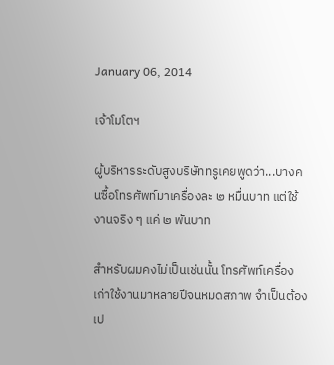January 06, 2014

เจ้าโมโตฯ

ผู้บริหารระดับสูงบริษัททรูเคยพูดว่า...บางคนซื้อโทรศัพท์มาเครื่องละ ๒ หมื่นบาท แต่ใช้งานจริง ๆ แค่ ๒ พันบาท

สำหรับผมคงไม่เป็นเช่นนั้น โทรศัพท์เครื่องเก่าใช้งานมาหลายปีจนหมดสภาพ จำเป็นต้องเป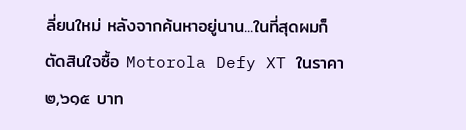ลี่ยนใหม่ หลังจากค้นหาอยู่นาน...ในที่สุดผมก็ตัดสินใจซื้อ Motorola Defy XT ในราคา ๒,๖๑๕ บาท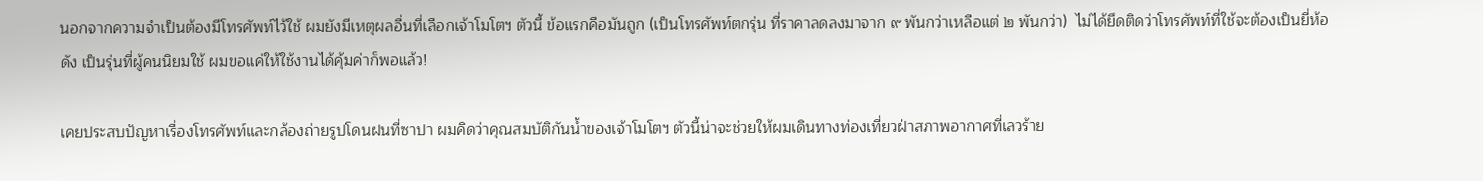นอกจากความจำเป็นต้องมีโทรศัพท์ไว้ใช้ ผมยังมีเหตุผลอื่นที่เลือกเจ้าโมโตฯ ตัวนี้ ข้อแรกคือมันถูก (เป็นโทรศัพท์ตกรุ่น ที่ราคาลดลงมาจาก ๙ พันกว่าเหลือแต่ ๒ พันกว่า)  ไม่ได้ยึดติดว่าโทรศัพท์ที่ใช้จะต้องเป็นยี่ห้อดัง เป็นรุ่นที่ผู้คนนิยมใช้ ผมขอแค่ให้ใช้งานได้คุ้มค่าก็พอแล้ว!

เคยประสบปัญหาเรื่องโทรศัพท์และกล้องถ่ายรูปโดนฝนที่ซาปา ผมคิดว่าคุณสมบัติกันน้ำของเจ้าโมโตฯ ตัวนี้น่าจะช่วยให้ผมเดินทางท่องเที่ยวฝ่าสภาพอากาศที่เลวร้าย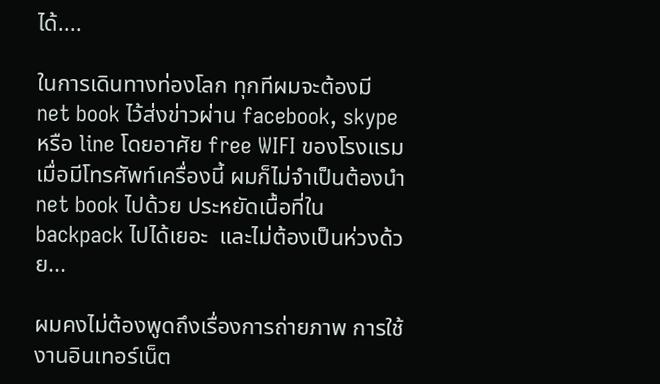ได้....

ในการเดินทางท่องโลก ทุกทีผมจะต้องมี net book ไว้ส่งข่าวผ่าน facebook, skype หรือ line โดยอาศัย free WIFI ของโรงแรม เมื่อมีโทรศัพท์เครื่องนี้ ผมก็ไม่จำเป็นต้องนำ net book ไปด้วย ประหยัดเนื้อที่ใน backpack ไปได้เยอะ  และไม่ต้องเป็นห่วงด้วย...

ผมคงไม่ต้องพูดถึงเรื่องการถ่ายภาพ การใช้งานอินเทอร์เน็ต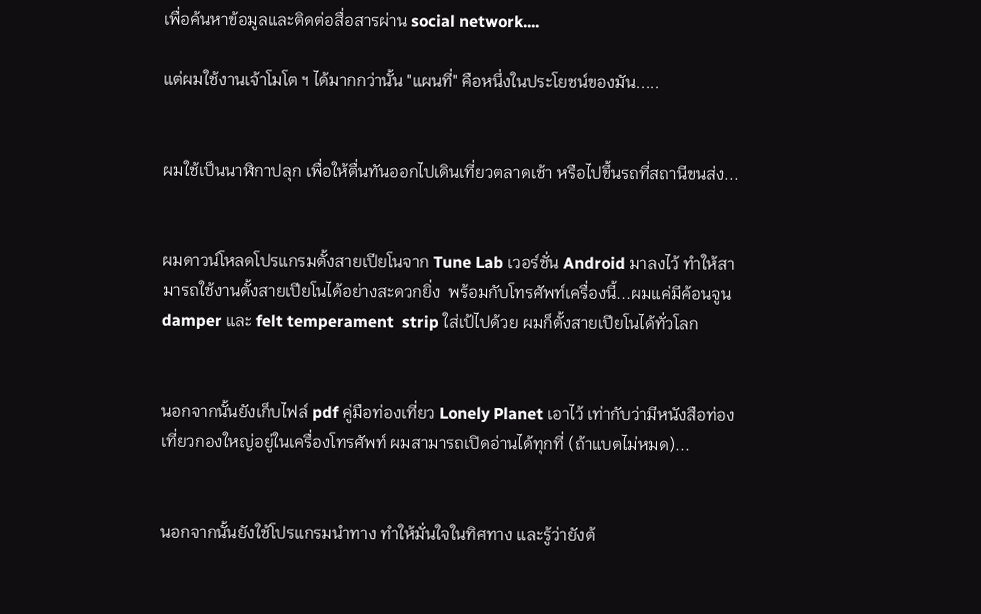เพื่อค้นหาข้อมูลและติดต่อสื่อสารผ่าน social network....

แต่ผมใช้งานเจ้าโมโต ฯ ได้มากกว่านั้น "แผนที่" คือหนึ่งในประโยชน์ของมัน.....


ผมใช้เป็นนาฬิกาปลุก เพื่อให้ตื่นทันออกไปเดินเที่ยวตลาดเช้า หรือไปขึ้นรถที่สถานีขนส่ง...


ผมดาวน์โหลดโปรแกรมตั้งสายเปียโนจาก Tune Lab เวอร์ชั่น Android มาลงไว้ ทำให้สามารถใช้งานตั้งสายเปียโนได้อย่างสะดวกยิ่ง  พร้อมกับโทรศัพท์เครื่องนี้...ผมแค่มีค้อนจูน damper และ felt temperament  strip ใส่เป้ไปด้วย ผมก็ตั้งสายเปียโนได้ทั่วโลก


นอกจากนั้นยังเก็บไฟล์ pdf คู่มือท่องเที่ยว Lonely Planet เอาไว้ เท่ากับว่ามีหนังสือท่องเที่ยวกองใหญ่อยู่ในเครื่องโทรศัพท์ ผมสามารถเปิดอ่านได้ทุกที่ (ถ้าแบตไม่หมด)...


นอกจากนั้นยังใช้โปรแกรมนำทาง ทำให้มั่นใจในทิศทาง และรู้ว่ายังต้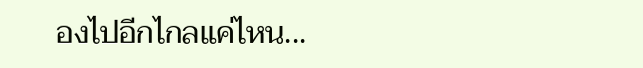องไปอีกไกลแค่ไหน...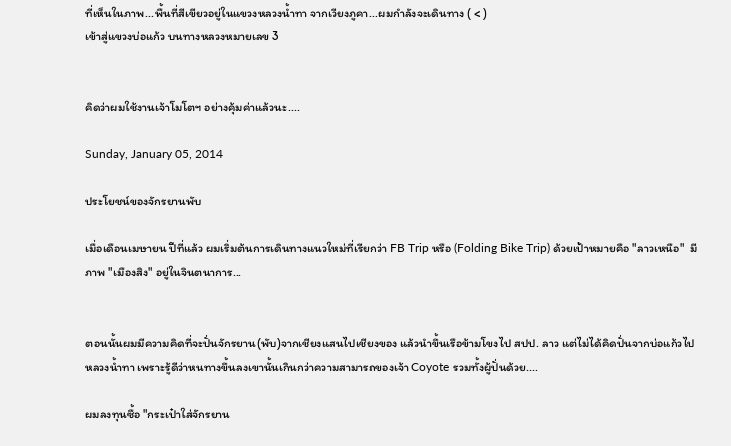ที่เห็นในภาพ...พื้นที่สีเขียวอยู่ในแขวงหลวงน้ำทา จากเวียงภูคา...ผมกำลังจะเดินทาง ( < )
เข้าสู่แขวงบ่อแก้ว บนทางหลวงหมายเลข 3


คิดว่าผมใช้งานเจ้าโมโตฯ อย่างคุ้มค่าแล้วนะ....

Sunday, January 05, 2014

ประโยชน์ของจักรยานพับ

เมื่อเดือนเมษายน ปีที่แล้ว ผมเริ่มต้นการเดินทางแนวใหม่ที่เรียกว่า FB Trip หรือ (Folding Bike Trip) ด้วยเป้าหมายคือ "ลาวเหนือ"  มีภาพ "เมืองสิง" อยู่ในจินตนาการ...


ตอนนั้นผมมีความคิดที่จะปั่นจักรยาน(พับ)จากเชียงแสนไปเชียงของ แล้วนำขึ้นเรือข้ามโขงไป สปป. ลาว แต่ไม่ได้คิดปั่นจากบ่อแก้วไปหลวงน้ำทา เพราะรู้ดีว่าหนทางขึ้นลงเขานั้นเกินกว่าความสามารถของเจ้า Coyote รวมทั้งผู้ปั่นด้วย....

ผมลงทุนซื้อ "กระเป๋าใส่จักรยาน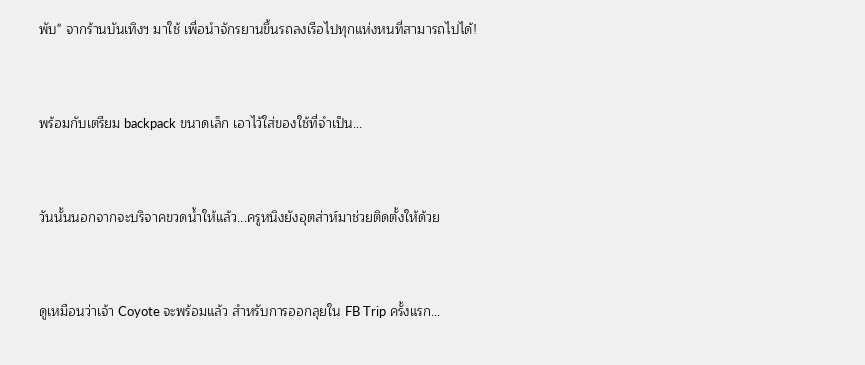พับ" จากร้านบันเทิงฯ มาใช้ เพื่อนำจักรยานขึ้นรถลงเรือไปทุกแห่งหนที่สามารถไปได้!


พร้อมกับเตรียม backpack ขนาดเล็ก เอาไว้ใส่ของใช้ที่จำเป็น...


วันนั้นนอกจากจะบริจาคขวดน้ำให้แล้ว...ครูหนิงยังอุตส่าห์มาช่วยติดตั้งให้ด้วย


ดูเหมือนว่าเจ้า Coyote จะพร้อมแล้ว สำหรับการออกลุยใน FB Trip ครั้งแรก...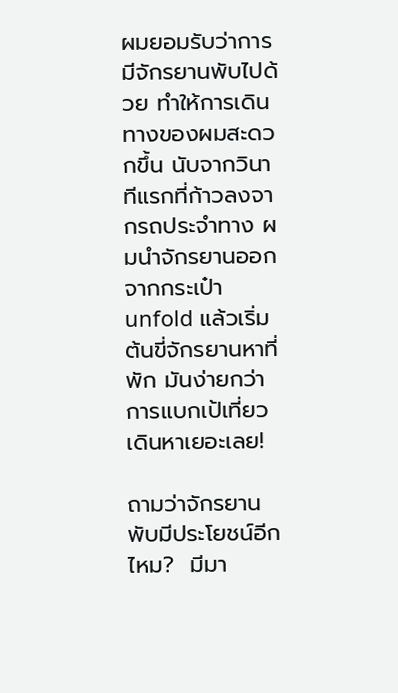ผมยอมรับว่าการมีจักรยานพับไปด้วย ทำให้การเดินทางของผมสะดวกขึ้น นับจากวินาทีแรกที่ก้าวลงจากรถประจำทาง ผมนำจักรยานออกจากกระเป๋า   unfold แล้วเริ่มต้นขี่จักรยานหาที่พัก มันง่ายกว่าการแบกเป้เที่ยวเดินหาเยอะเลย!

ถามว่าจักรยานพับมีประโยชน์อีกไหม?  มีมา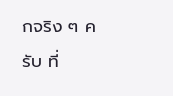กจริง ๆ ครับ ที่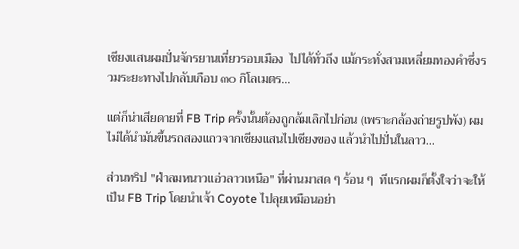เชียงแสนผมปั่นจักรยานเที่ยวรอบเมือง  ไปได้ทั่วถึง แม้กระทั่งสามเหลี่ยมทองคำซึ่งรวมระยะทางไปกลับเกือบ ๓๐ กิโลเมตร...

แต่ก็น่าเสียดายที่ FB Trip ครั้งนั้นต้องถูกล้มเลิกไปก่อน (เพราะกล้องถ่ายรูปพัง) ผมไม่ได้นำมันขึ้นรถสองแถวจากเชียงแสนไปเชียงของ แล้วนำไปปั่นในลาว...

ส่วนทริป "ฝ่าลมหนาวแอ่วลาวเหนือ" ที่ผ่านมาสด ๆ ร้อน ๆ  ทีแรกผมก็ตั้งใจว่าจะให้เป็น FB Trip โดยนำเจ้า Coyote ไปลุยเหมือนอย่า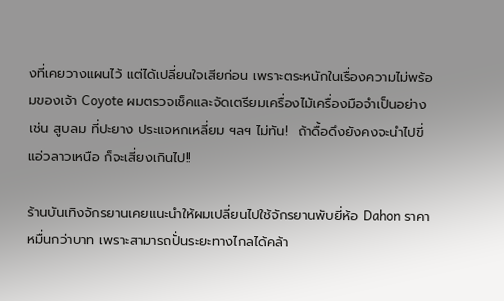งที่เคยวางแผนไว้ แต่ได้เปลี่ยนใจเสียก่อน เพราะตระหนักในเรื่องความไม่พร้อมของเจ้า Coyote ผมตรวจเช็คและจัดเตรียมเครื่องไม้เครื่องมือจำเป็นอย่างเช่น สูบลม ที่ปะยาง ประแจหกเหลี่ยม ฯลฯ ไม่ทัน!  ถ้าดื้อดึงยังคงจะนำไปขี่แอ่วลาวเหนือ ก็จะเสี่ยงเกินไป!!

ร้านบันเทิงจักรยานเคยแนะนำให้ผมเปลี่ยนไปใช้จักรยานพับยี่ห้อ Dahon ราคาหมื่นกว่าบาท เพราะสามารถปั่นระยะทางไกลได้คล้า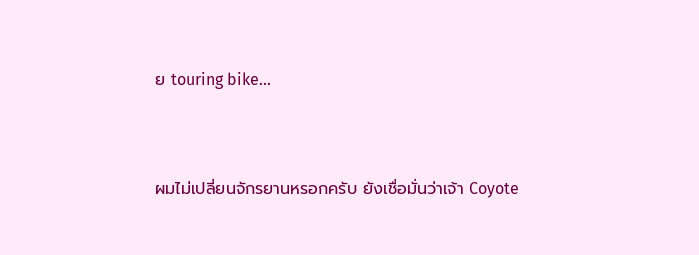ย touring bike...


ผมไม่เปลี่ยนจักรยานหรอกครับ ยังเชื่อมั่นว่าเจ้า Coyote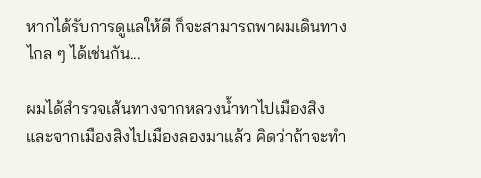หากได้รับการดูแลให้ดี ก็จะสามารถพาผมเดินทางไกล ๆ ได้เช่นกัน...

ผมได้สำรวจเส้นทางจากหลวงน้ำทาไปเมืองสิง และจากเมืองสิงไปเมืองลองมาแล้ว คิดว่าถ้าจะทำ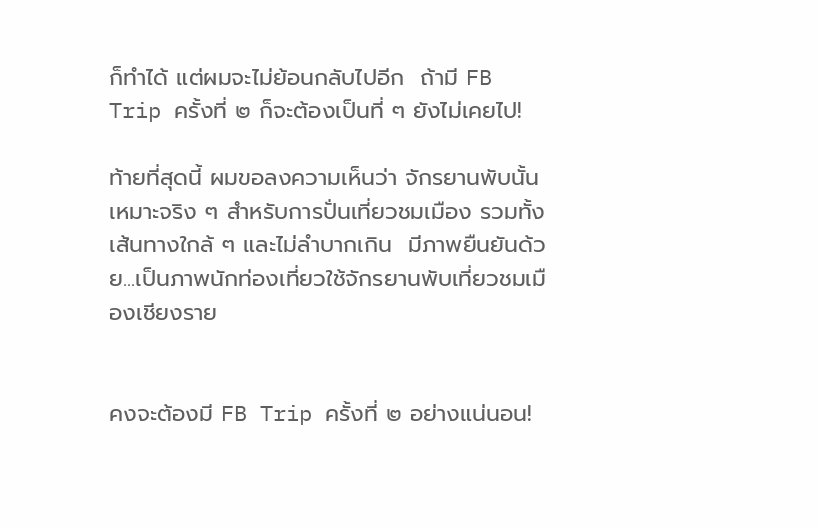ก็ทำได้ แต่ผมจะไม่ย้อนกลับไปอีก  ถ้ามี FB Trip ครั้งที่ ๒ ก็จะต้องเป็นที่ ๆ ยังไม่เคยไป!

ท้ายที่สุดนี้ ผมขอลงความเห็นว่า จักรยานพับนั้นเหมาะจริง ๆ สำหรับการปั่นเที่ยวชมเมือง รวมทั้งเส้นทางใกล้ ๆ และไม่ลำบากเกิน  มีภาพยืนยันด้วย...เป็นภาพนักท่องเที่ยวใช้จักรยานพับเที่ยวชมเมืองเชียงราย


คงจะต้องมี FB Trip ครั้งที่ ๒ อย่างแน่นอน!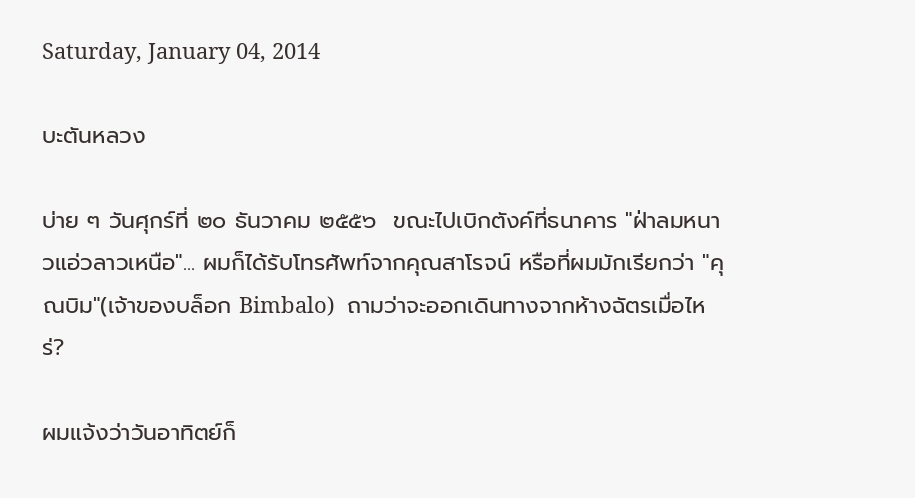Saturday, January 04, 2014

บะตันหลวง

บ่าย ๆ วันศุกร์ที่ ๒๐ ธันวาคม ๒๕๕๖  ขณะไปเบิกตังค์ที่ธนาคาร "ฝ่าลมหนาวแอ่วลาวเหนือ"... ผมก็ได้รับโทรศัพท์จากคุณสาโรจน์ หรือที่ผมมักเรียกว่า "คุณบิม"(เจ้าของบล็อก Bimbalo)  ถามว่าจะออกเดินทางจากห้างฉัตรเมื่อไหร่?

ผมแจ้งว่าวันอาทิตย์ก็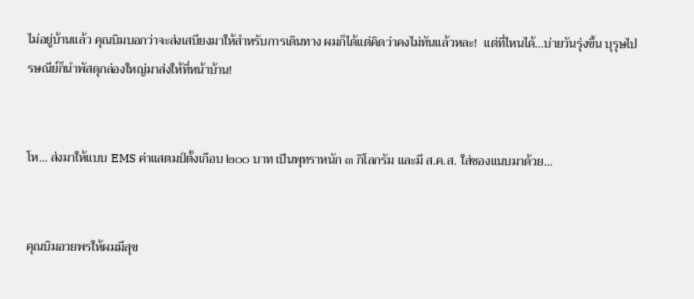ไม่อยู่บ้านแล้ว คุณบิมบอกว่าจะส่งเสบียงมาให้สำหรับการเดินทาง ผมก็ได้แต่คิดว่าคงไม่ทันแล้วหละ!  แต่ที่ไหนได้...บ่ายวันรุ่งขึ้น บุรุษไปรษณีย์ก็นำพัสดุกล่องใหญ่มาส่งให้ที่หน้าบ้าน!


โห... ส่งมาให้แบบ EMS ค่าแสตมป์ตั้งเกือบ ๒๐๐ บาท เป็นพุทราหนัก ๓ กิโลกรัม และมี ส.ค.ส. ใส่ซองแนบมาด้วย...


คุณบิมอวยพรให้ผมมีสุข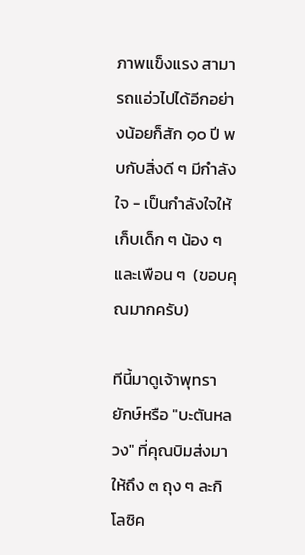ภาพแข็งแรง สามารถแอ่วไปได้อีกอย่างน้อยก็สัก ๑๐ ปี พบกับสิ่งดี ๆ มีกำลังใจ - เป็นกำลังใจให้เก็บเด็ก ๆ น้อง ๆ และเพือน ๆ  (ขอบคุณมากครับ)

ทีนี้มาดูเจ้าพุทรายักษ์หรือ "บะตันหลวง" ที่คุณบิมส่งมาให้ถึง ๓ ถุง ๆ ละกิโลซิค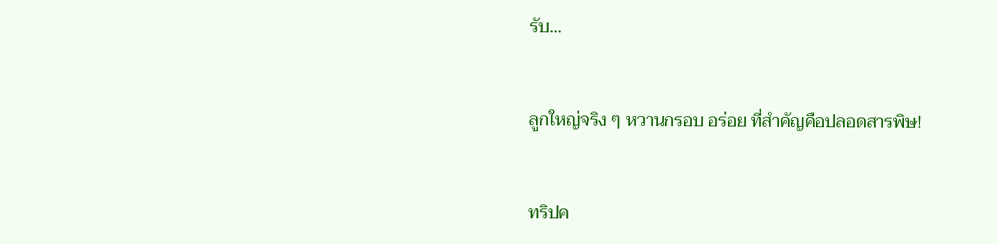รับ...


ลูกใหญ่จริง ๆ หวานกรอบ อร่อย ที่สำคัญคือปลอดสารพิษ!


ทริปค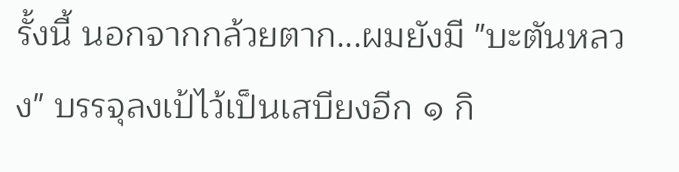รั้งนี้ นอกจากกล้วยตาก...ผมยังมี "บะตันหลวง" บรรจุลงเป้ไว้เป็นเสบียงอีก ๑ กิ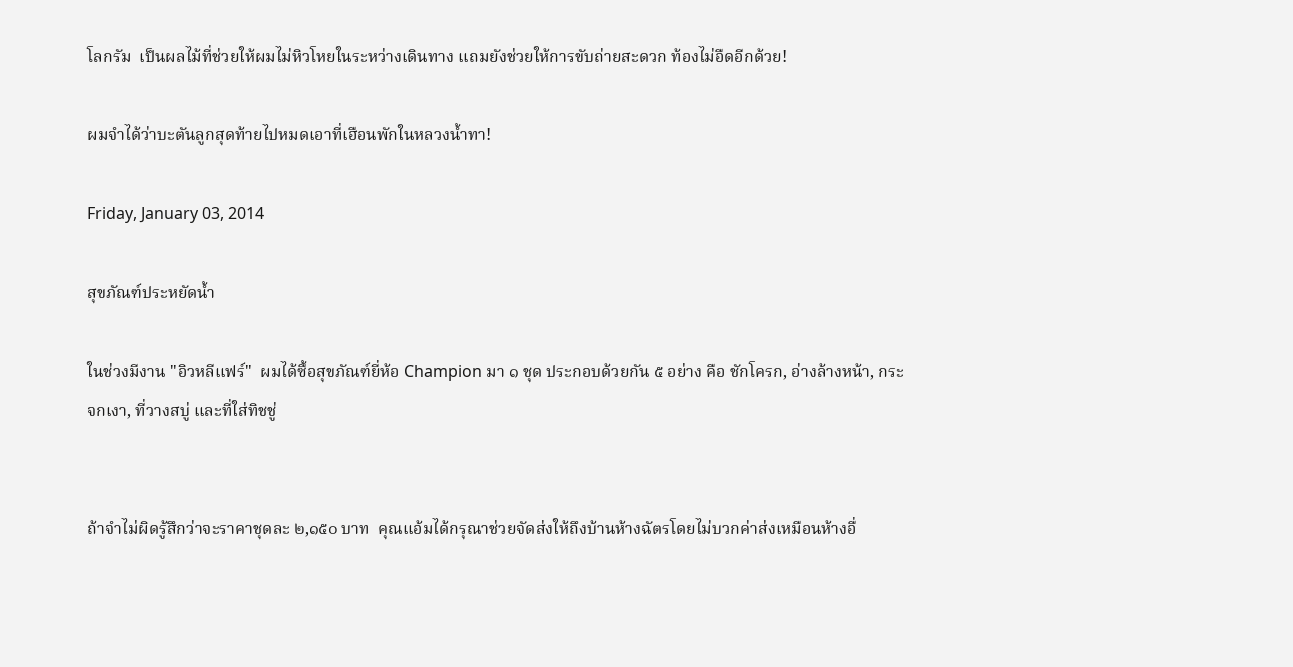โลกรัม  เป็นผลไม้ที่ช่วยให้ผมไม่หิวโหยในระหว่างเดินทาง แถมยังช่วยให้การขับถ่ายสะดวก ท้องไม่อืดอีกด้วย!

ผมจำได้ว่าบะตันลูกสุดท้ายไปหมดเอาที่เฮือนพักในหลวงน้ำทา!

Friday, January 03, 2014

สุขภัณฑ์ประหยัดน้ำ

ในช่วงมีงาน "อิวหลีแฟร์"  ผมได้ซื้อสุขภัณฑ์ยี่ห้อ Champion มา ๑ ชุด ประกอบด้วยกัน ๕ อย่าง คือ ชักโครก, อ่างล้างหน้า, กระจกเงา, ที่วางสบู่ และที่ใส่ทิชชู่


ถ้าจำไม่ผิดรู้สึกว่าจะราคาชุดละ ๒,๑๕๐ บาท  คุณแอ้มได้กรุณาช่วยจัดส่งให้ถึงบ้านห้างฉัตรโดยไม่บวกค่าส่งเหมือนห้างอื่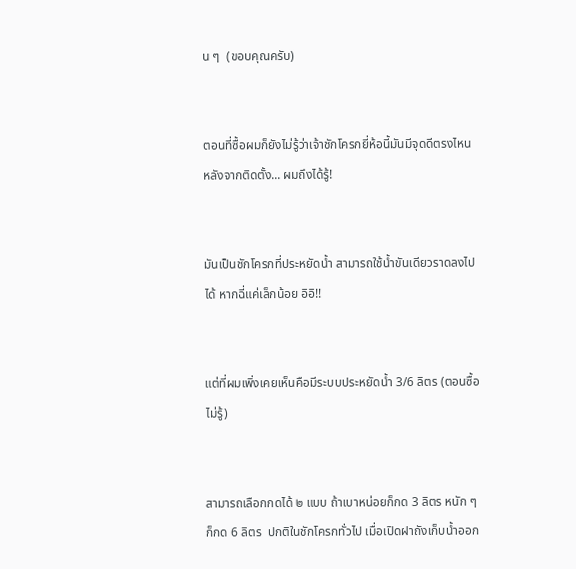น ๆ  (ขอบคุณครับ)


ตอนที่ซื้อผมก็ยังไม่รู้ว่าเจ้าชักโครกยี่ห้อนี้มันมีจุดดีตรงไหน  หลังจากติดตั้ง... ผมถึงได้รู้!


มันเป็นชักโครกที่ประหยัดน้ำ สามารถใช้น้ำขันเดียวราดลงไปได้ หากฉี่แค่เล็กน้อย อิอิ!!


แต่ที่ผมเพิ่งเคยเห็นคือมีระบบประหยัดน้ำ 3/6 ลิตร (ตอนซื้อไม่รู้)


สามารถเลือกกดได้ ๒ แบบ ถ้าเบาหน่อยก็กด 3 ลิตร หนัก ๆ ก็กด 6 ลิตร  ปกติในชักโครกทั่วไป เมื่อเปิดฝาถังเก็บน้ำออก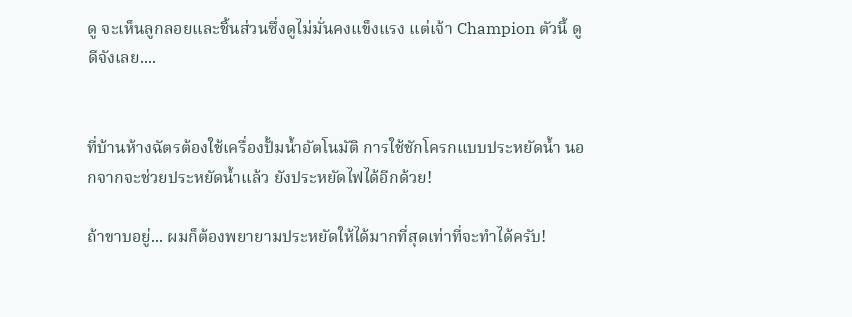ดู จะเห็นลูกลอยและชิ้นส่วนซึ่งดูไม่มั่นคงแข็งแรง แต่เจ้า Champion ตัวนี้ ดูดีจังเลย....


ที่บ้านห้างฉัตรต้องใช้เครื่องปั้มน้ำอัตโนมัติ การใช้ชักโครกแบบประหยัดน้ำ นอกจากจะช่วยประหยัดน้ำแล้ว ยังประหยัดไฟได้อีกด้วย!

ถ้าขาบอยู่... ผมก็ต้องพยายามประหยัดให้ได้มากที่สุดเท่าที่จะทำได้ครับ!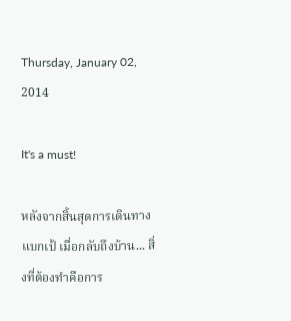Thursday, January 02, 2014

It's a must!

หลังจากสิ้นสุดการเดินทางแบกเป้ เมื่อกลับถึงบ้าน... สิ่งที่ต้องทำคือการ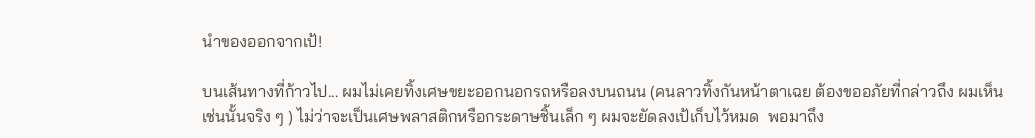นำของออกจากเป้!

บนเส้นทางที่ก้าวไป... ผมไม่เคยทิ้งเศษขยะออกนอกรถหรือลงบนถนน (คนลาวทิ้งกันหน้าตาเฉย ต้องขออภัยที่กล่าวถึง ผมเห็นเช่นนั้นจริง ๆ ) ไม่ว่าจะเป็นเศษพลาสติกหรือกระดาษชิ้นเล็ก ๆ ผมจะยัดลงเป้เก็บไว้หมด  พอมาถึง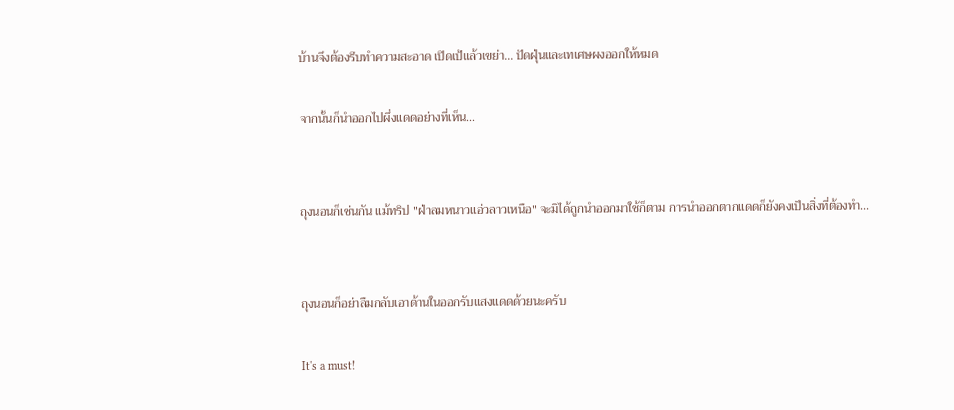บ้านจึงต้องรีบทำความสะอาด เปิดเป้แล้วเขย่า... ปัดฝุ่นและเทเศษผงออกให้หมด

จากนั้นก็นำออกไปผึ่งแดดอย่างที่เห็น...


ถุงนอนก็เช่นกัน แม้ทริป "ฝ่าลมหนาวแอ่วลาวเหนือ" จะมิได้ถูกนำออกมาใช้ก็ตาม การนำออกตากแดดก็ยังคงเป็นสิ่งที่ต้องทำ...


ถุงนอนก็อย่าลืมกลับเอาด้านในออกรับแสงแดดด้วยนะครับ

It's a must!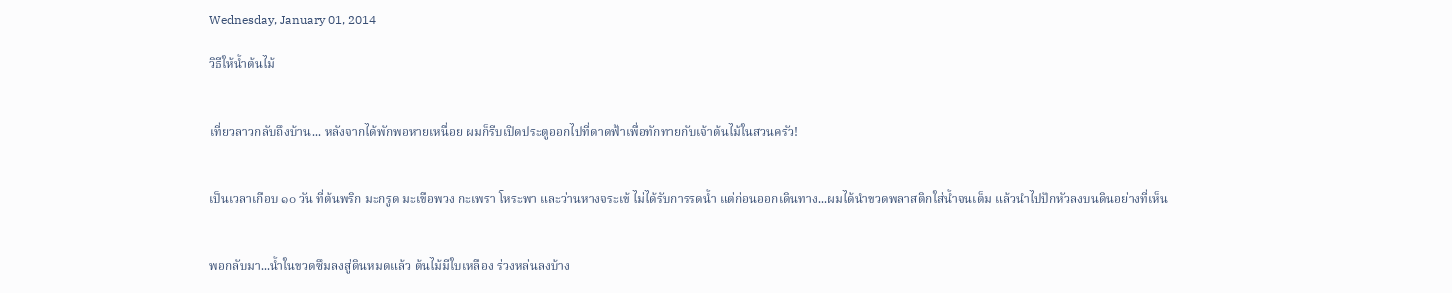Wednesday, January 01, 2014

วิธีให้น้ำต้นไม้


เที่ยวลาวกลับถึงบ้าน... หลังจากได้พักพอหายเหนื่อย ผมก็รีบเปิดประตูออกไปที่ดาดฟ้าเพื่อทักทายกับเจ้าต้นไม้ในสวนครัว!


เป็นเวลาเกือบ ๑๐ วัน ที่ต้นพริก มะกรูด มะเขือพวง กะเพรา โหระพา และว่านหางจระเข้ ไม่ได้รับการรดน้ำ แต่ก่อนออกเดินทาง...ผมได้นำขวดพลาสติกใส่น้ำจนเต็ม แล้วนำไปปักหัวลงบนดินอย่างที่เห็น


พอกลับมา...น้ำในขวดซึมลงสู่ดินหมดแล้ว ต้นไม้มีใบเหลือง ร่วงหล่นลงบ้าง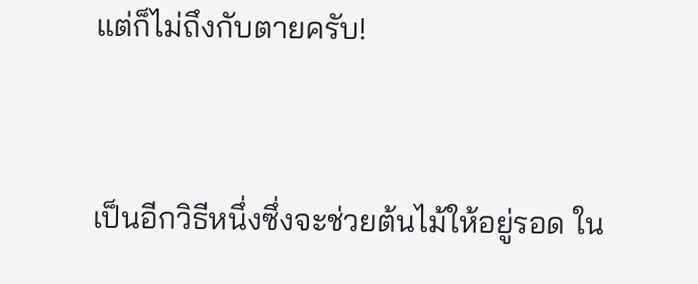แต่ก็ไม่ถึงกับตายครับ!


เป็นอีกวิธีหนึ่งซึ่งจะช่วยต้นไม้ให้อยู่รอด ใน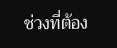ช่วงที่ต้อง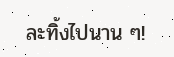ละทิ้งไปนาน ๆ!